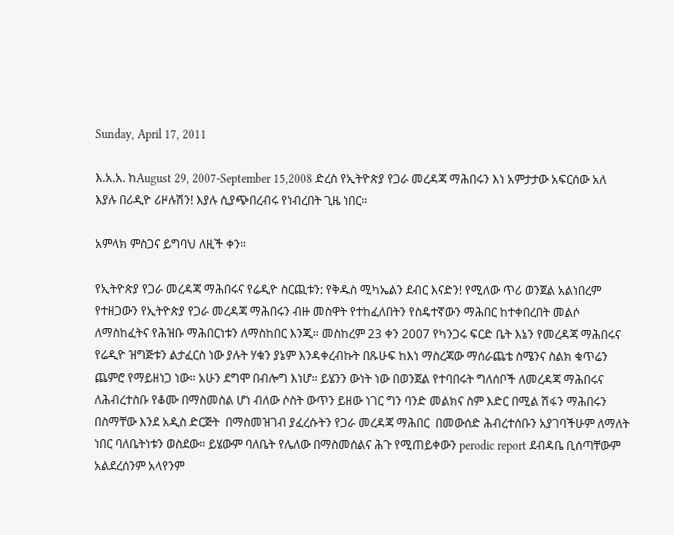Sunday, April 17, 2011

እ.አ.አ. ከAugust 29, 2007-September 15,2008 ድረስ የኢትዮጵያ የጋራ መረዳጃ ማሕበሩን እነ አምታታው አፍርሰው አለ እያሉ በሪዲዮ ሪዞሉሽን! እያሉ ሲያጭበረብሩ የነብረበት ጊዜ ነበር።

አምላክ ምስጋና ይግባህ ለዚች ቀን።

የኢትዮጵያ የጋራ መረዳጃ ማሕበሩና የሬዲዮ ስርጪቱን: የቅዱስ ሚካኤልን ደብር እናድን! የሚለው ጥሪ ወንጀል አልነበረም የተዘጋውን የኢትዮጵያ የጋራ መረዳጃ ማሕበሩን ብዙ መስዋት የተከፈለበትን የስዴተኛውን ማሕበር ከተቀበረበት መልሶ ለማስከፈትና የሕዝቡ ማሕበርነቱን ለማስከበር እንጂ። መስከረም 23 ቀን 2007 የካንጋሩ ፍርድ ቤት እኔን የመረዳጃ ማሕበሩና የሬዲዮ ዝግጅቱን ልታፈርስ ነው ያሉት ሃቁን ያኔም እንዳቀረብኩት በጹሁፍ ከእነ ማስረጃው ማሰራጨቴ ስሜንና ስልክ ቁጥሬን ጨምሮ የማይዘነጋ ነው። አሁን ደግሞ በብሎግ እነሆ። ይሄንን ውነት ነው በወንጀል የተባበሩት ግለሰቦች ለመረዳጃ ማሕበሩና ለሕብረተስቡ የቆሙ በማስመስል ሆነ ብለው ሶስት ውጥን ይዘው ነገር ግን ባንድ መልክና ስም እድር በሚል ሽፋን ማሕበሩን በስማቸው እንደ አዲስ ድርጅት  በማስመዝገብ ያፈረሱትን የጋራ መረዳጃ ማሕበር  በመውሰድ ሕብረተሰቡን አያገባችሁም ለማለት ነበር ባለቤትነቱን ወስደው። ይሄውም ባለቤት የሌለው በማስመሰልና ሕጉ የሚጠይቀውን perodic report ደብዳቤ ቢሰጣቸውም አልደረሰንም አላየንም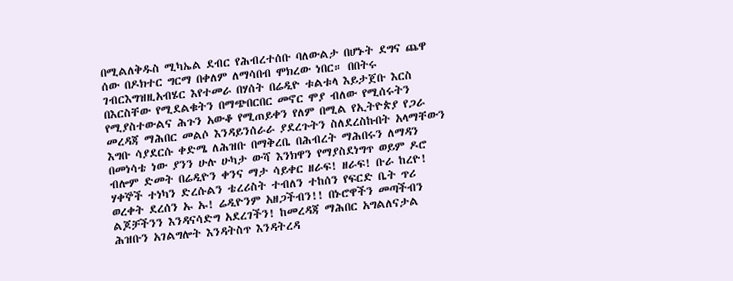በሚልለቅዱስ ሚካኤል ደብር የሕብረተሰቡ ባለውልታ በሆኑት ደግና ጨዋ ሰው በዶክተር ግርማ በቀለም ለማሳበብ ሞክረው ነበር። በበትሩ ገብርእግዝዚአብሄር እየተመራ በሃሰት በሬዲዮ ቱልቱላ እይታጀቡ እርስ በእርስቸው የሚደልቁትን በማጭበርበር መኖር ሞያ ብለው የሚሰሩትን የሚያስተውልና ሕጉን አውቆ የሚጠይቀን የለም በሚል የኢትዮጵያ የጋራ መረዳጃ ማሕበር መልሶ እንዳይንሰራራ ያደረጉትን ስለደረስኩበት አላማቸውን  እግቡ ሳያደርሱ ቀድሜ ለሕዝቡ በማቅረቤ በሕብረት ማሕበሩን ለማዳን በመነሳቴ ነው ያንን ሁሉ ሁካታ ውሻ እንክዋን የማያስደነግጥ ወይም ዶሮ ብሎም ድመት በሬዲዮን ቀንና ማታ ሳይቀር ዘራፍ! ዘራፍ! ቡራ ከረዮ! ሃቀኞች ተነካን ድረሱልን ቴረሪስት ተብለን ተከሰን የፍርድ ቤት ጥሪ ወረቀት ደረሰን ኡ ኡ! ሬዲዮንም አዘጋችብን!! በኑሮዋችን መጣችብን ልጆቻችንን እንዳናሳድግ አደረገችን! ከመረዳጃ ማሕበር አግልለናታል ሕዝቡን አገልግሎት እንዳትስጥ እንዳትረዳ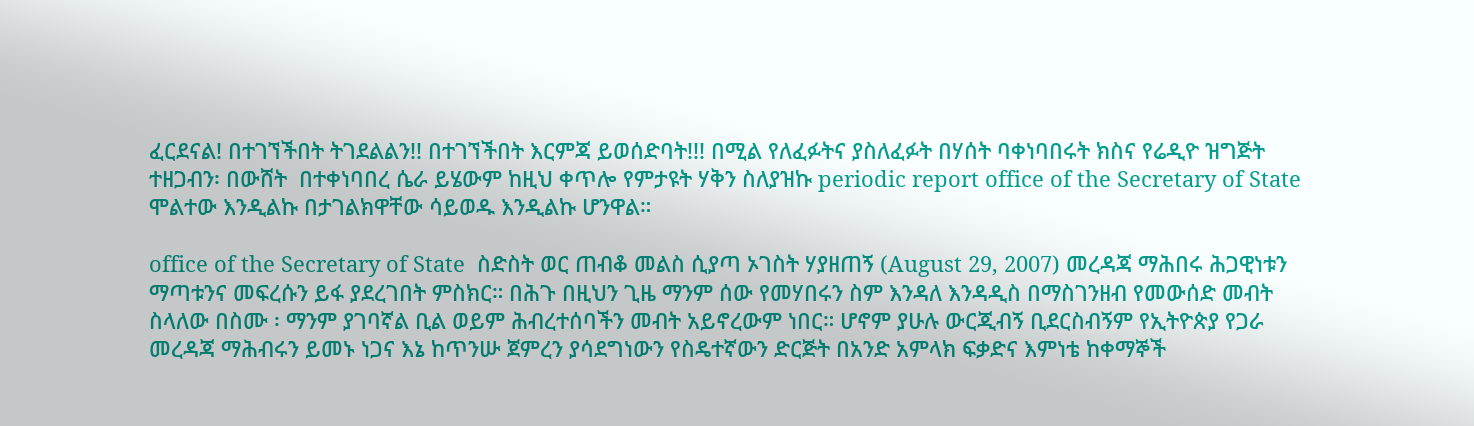ፈርደናል! በተገኘችበት ትገደልልን!! በተገኘችበት እርምጃ ይወሰድባት!!! በሚል የለፈፉትና ያስለፈፉት በሃሰት ባቀነባበሩት ክስና የሬዲዮ ዝግጅት ተዘጋብን፡ በውሸት  በተቀነባበረ ሴራ ይሄውም ከዚህ ቀጥሎ የምታዩት ሃቅን ስለያዝኩ periodic report office of the Secretary of State ሞልተው እንዲልኩ በታገልክዋቸው ሳይወዱ እንዲልኩ ሆንዋል።

office of the Secretary of State  ስድስት ወር ጠብቆ መልስ ሲያጣ ኦገስት ሃያዘጠኝ (August 29, 2007) መረዳጃ ማሕበሩ ሕጋዊነቱን ማጣቱንና መፍረሱን ይፋ ያደረገበት ምስክር። በሕጉ በዚህን ጊዜ ማንም ሰው የመሃበሩን ስም እንዳለ እንዳዲስ በማስገንዘብ የመውሰድ መብት ስላለው በስሙ ፡ ማንም ያገባኛል ቢል ወይም ሕብረተሰባችን መብት አይኖረውም ነበር። ሆኖም ያሁሉ ውርጂብኝ ቢደርስብኝም የኢትዮጵያ የጋራ መረዳጃ ማሕብሩን ይመኑ ነጋና እኔ ከጥንሡ ጀምረን ያሳደግነውን የስዴተኛውን ድርጅት በአንድ አምላክ ፍቃድና እምነቴ ከቀማኞች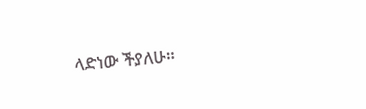ላድነው ችያለሁ።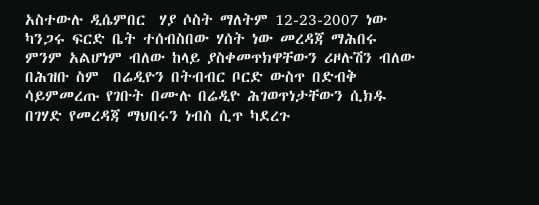አስተውሉ ዲሴምበር  ሃያ ሶስት ማለትም 12-23-2007 ነው ካንጋሩ ፍርድ ቤት ተሰብስበው ሃሰት ነው መረዳጃ ማሕበሩ ምንም አልሆነም ብለው ከላይ ያስቀመጥክዋቸውን ሪዞሉሽን ብለው በሕዝቡ ስም  በሬዲዮን በትብብር ቦርድ ውስጥ በድብቅ ሳይምመረጡ የገቡት በሙሉ በሬዲዮ ሕገወጥነታቸውን ሲክዱ በገሃድ የመረዳጃ ማህበሩን ነብስ ሲጥ ካደረጉ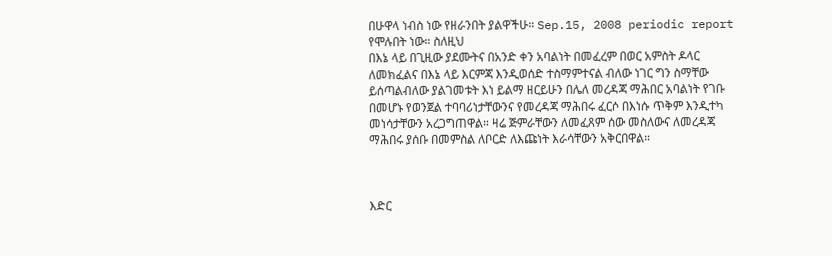በሁዋላ ነብስ ነው የዘራንበት ያልዋችሁ። Sep.15, 2008 periodic report የሞሉበት ነው። ስለዚህ
በእኔ ላይ በጊዚው ያደሙትና በአንድ ቀን አባልነት በመፈረም በወር አምስት ዶላር ለመክፈልና በእኔ ላይ እርምጃ እንዲወሰድ ተስማምተናል ብለው ነገር ግን ስማቸው ይሰጣልብለው ያልገመቱት እነ ይልማ ዘርይሁን በሌለ መረዳጃ ማሕበር አባልነት የገቡ በመሆኑ የወንጀል ተባባሪነታቸውንና የመረዳጃ ማሕበሩ ፈርሶ በእነሱ ጥቅም እንዲተካ መነሳታቸውን አረጋግጠዋል። ዛሬ ጅምራቸውን ለመፈጸም ሰው መስለውና ለመረዳጃ ማሕበሩ ያሰቡ በመምስል ለቦርድ ለእጩነት እራሳቸውን አቅርበዋል።



እድር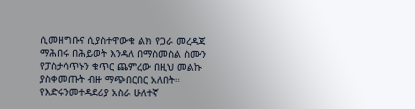ሲመዘግቡና ሲያስተዋውቁ ልክ የጋራ መረዳጃ ማሕበሩ በሕይወት እንዳለ በማስመስል ስሙን የፓስታሳጥኑን ቁጥር ጨምረው በዚህ መልኩ ያስቀመጡት ብዙ ማጭበርበር አለበት። የእድሩንመተዳደሪያ አስራ ሁለተኛ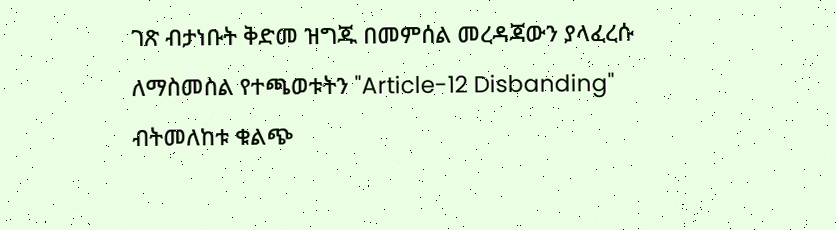ገጽ ብታነቡት ቅድመ ዝግጁ በመምሰል መረዳጃውን ያላፈረሱ ለማስመስል የተጫወቱትን "Article-12 Disbanding"  ብትመለከቱ ቁልጭ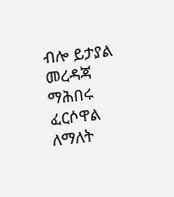ብሎ ይታያል መረዳጃ ማሕበሩ ፈርሶዋል ለማለት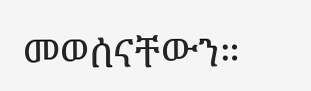መወሰናቸውን።